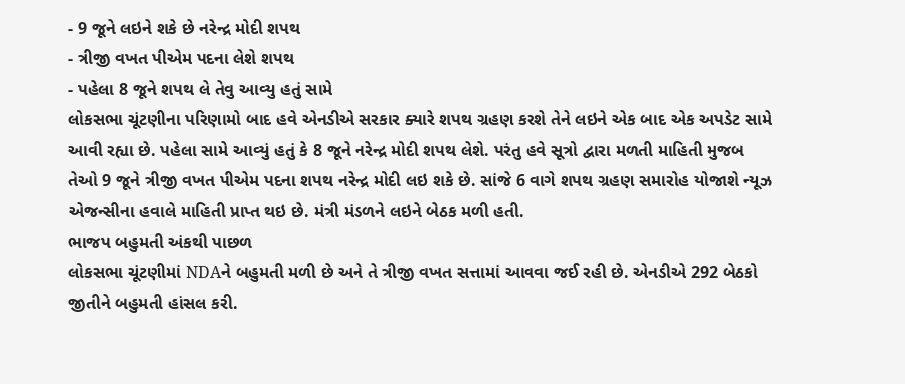- 9 જૂને લઇને શકે છે નરેન્દ્ર મોદી શપથ
- ત્રીજી વખત પીએમ પદના લેશે શપથ
- પહેલા 8 જૂને શપથ લે તેવુ આવ્યુ હતું સામે
લોકસભા ચૂંટણીના પરિણામો બાદ હવે એનડીએ સરકાર ક્યારે શપથ ગ્રહણ કરશે તેને લઇને એક બાદ એક અપડેટ સામે આવી રહ્યા છે. પહેલા સામે આવ્યું હતું કે 8 જૂને નરેન્દ્ર મોદી શપથ લેશે. પરંતુ હવે સૂત્રો દ્વારા મળતી માહિતી મુજબ તેઓ 9 જૂને ત્રીજી વખત પીએમ પદના શપથ નરેન્દ્ર મોદી લઇ શકે છે. સાંજે 6 વાગે શપથ ગ્રહણ સમારોહ યોજાશે ન્યૂઝ એજન્સીના હવાલે માહિતી પ્રાપ્ત થઇ છે. મંત્રી મંડળને લઇને બેઠક મળી હતી.
ભાજપ બહુમતી અંકથી પાછળ
લોકસભા ચૂંટણીમાં NDAને બહુમતી મળી છે અને તે ત્રીજી વખત સત્તામાં આવવા જઈ રહી છે. એનડીએ 292 બેઠકો જીતીને બહુમતી હાંસલ કરી.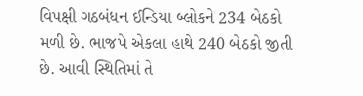વિપક્ષી ગઠબંધન ઈન્ડિયા બ્લોકને 234 બેઠકો મળી છે. ભાજપે એકલા હાથે 240 બેઠકો જીતી છે. આવી સ્થિતિમાં તે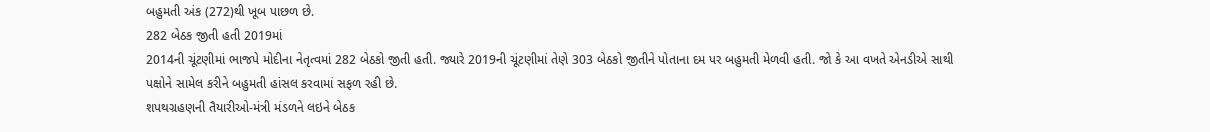બહુમતી અંક (272)થી ખૂબ પાછળ છે.
282 બેઠક જીતી હતી 2019માં
2014ની ચૂંટણીમાં ભાજપે મોદીના નેતૃત્વમાં 282 બેઠકો જીતી હતી. જ્યારે 2019ની ચૂંટણીમાં તેણે 303 બેઠકો જીતીને પોતાના દમ પર બહુમતી મેળવી હતી. જો કે આ વખતે એનડીએ સાથી પક્ષોને સામેલ કરીને બહુમતી હાંસલ કરવામાં સફળ રહી છે.
શપથગ્રહણની તૈયારીઓ-મંત્રી મંડળને લઇને બેઠક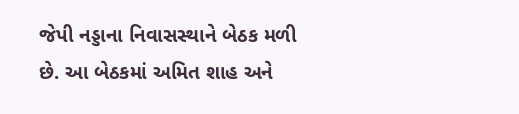જેપી નડ્ડાના નિવાસસ્થાને બેઠક મળી છે. આ બેઠકમાં અમિત શાહ અને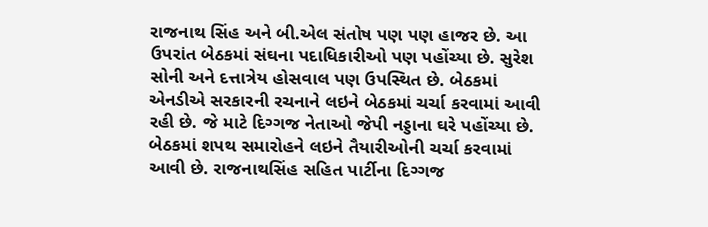રાજનાથ સિંહ અને બી.એલ સંતોષ પણ પણ હાજર છે. આ ઉપરાંત બેઠકમાં સંઘના પદાધિકારીઓ પણ પહોંચ્યા છે. સુરેશ સોની અને દત્તાત્રેય હોસવાલ પણ ઉપસ્થિત છે. બેઠકમાં એનડીએ સરકારની રચનાને લઇને બેઠકમાં ચર્ચા કરવામાં આવી રહી છે. જે માટે દિગ્ગજ નેતાઓ જેપી નડ્ડાના ઘરે પહોંચ્યા છે. બેઠકમાં શપથ સમારોહને લઇને તૈયારીઓની ચર્ચા કરવામાં આવી છે. રાજનાથસિંહ સહિત પાર્ટીના દિગ્ગજ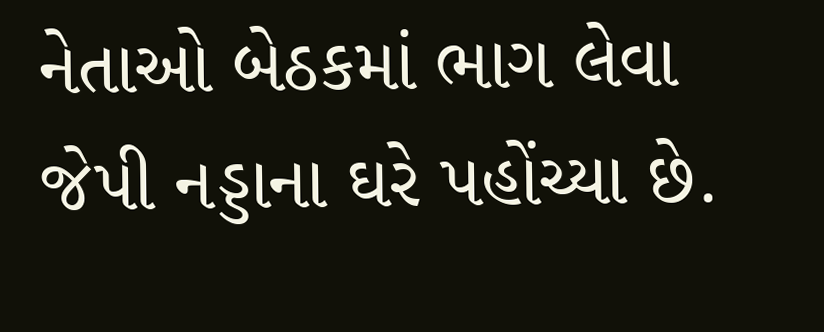નેતાઓ બેઠકમાં ભાગ લેવા જેપી નડ્ડાના ઘરે પહોંચ્યા છે.